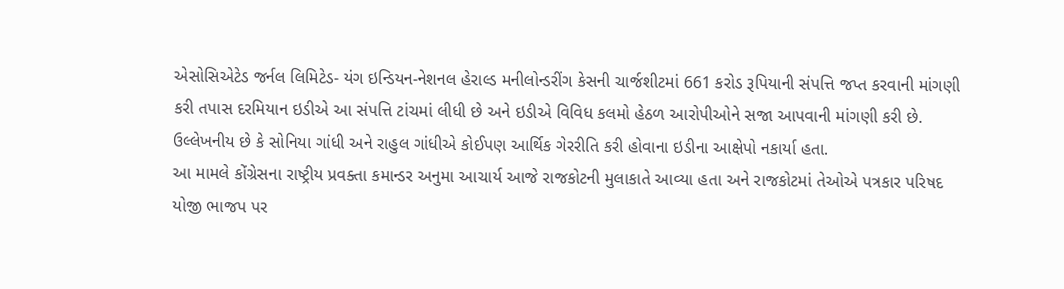એસોસિએટેડ જર્નલ લિમિટેડ- યંગ ઇન્ડિયન-નેશનલ હેરાલ્ડ મનીલોન્ડરીંગ કેસની ચાર્જશીટમાં 661 કરોડ રૂપિયાની સંપત્તિ જપ્ત કરવાની માંગણી કરી તપાસ દરમિયાન ઇડીએ આ સંપત્તિ ટાંચમાં લીધી છે અને ઇડીએ વિવિધ કલમો હેઠળ આરોપીઓને સજા આપવાની માંગણી કરી છે. ઉલ્લેખનીય છે કે સોનિયા ગાંધી અને રાહુલ ગાંધીએ કોઈપણ આર્થિક ગેરરીતિ કરી હોવાના ઇડીના આક્ષેપો નકાર્યા હતા.
આ મામલે કોંગ્રેસના રાષ્ટ્રીય પ્રવક્તા કમાન્ડર અનુમા આચાર્ય આજે રાજકોટની મુલાકાતે આવ્યા હતા અને રાજકોટમાં તેઓએ પત્રકાર પરિષદ યોજી ભાજપ પર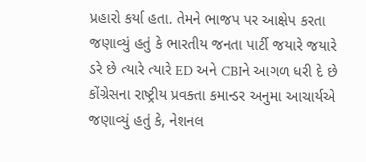પ્રહારો કર્યા હતા. તેમને ભાજપ પર આક્ષેપ કરતા જણાવ્યું હતું કે ભારતીય જનતા પાર્ટી જયારે જયારે ડરે છે ત્યારે ત્યારે ED અને CBIને આગળ ધરી દે છે
કોંગ્રેસના રાષ્ટ્રીય પ્રવક્તા કમાન્ડર અનુમા આચાર્યએ જણાવ્યું હતું કે, નેશનલ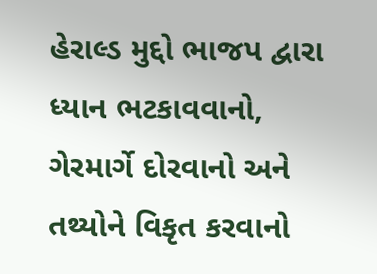હેરાલ્ડ મુદ્દો ભાજપ દ્વારા ધ્યાન ભટકાવવાનો, ગેરમાર્ગે દોરવાનો અને તથ્યોને વિકૃત કરવાનો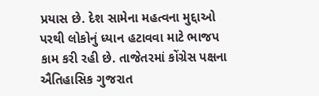પ્રયાસ છે. દેશ સામેના મહત્વના મુદ્દાઓ પરથી લોકોનું ધ્યાન હટાવવા માટે ભાજપ કામ કરી રહી છે. તાજેતરમાં કોંગ્રેસ પક્ષના ઐતિહાસિક ગુજરાત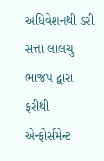અધિવેશનથી ડરી સત્તા લાલચુ ભાજપ દ્વારા ફરીથી એન્ફોર્સમેન્ટ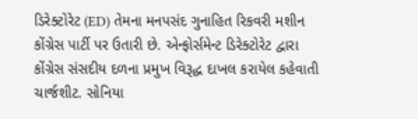ડિરેક્ટોરેટ (ED) તેમના મનપસંદ ગુનાહિત રિકવરી મશીન કોંગ્રેસ પાર્ટી પર ઉતારી છે. એન્ફોર્સમેન્ટ ડિરેક્ટોરેટ દ્વારા કોંગ્રેસ સંસદીય દળના પ્રમુખ વિરૂદ્ધ દાખલ કરાયેલ કહેવાતી ચાર્જશીટ. સોનિયા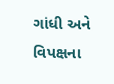ગાંધી અને વિપક્ષના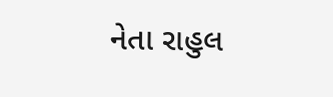નેતા રાહુલ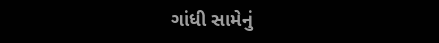ગાંધી સામેનું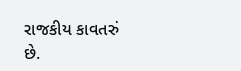રાજકીય કાવતરું છે.